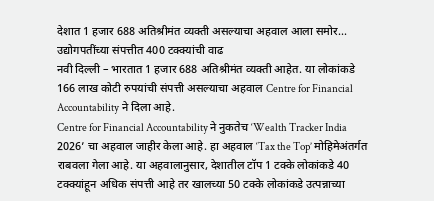देशात 1 हजार 688 अतिश्रीमंत व्यक्ती असल्याचा अहवाल आला समोर...
उद्योगपतींच्या संपत्तीत 400 टक्क्यांची वाढ
नवी दिल्ली – भारतात 1 हजार 688 अतिश्रीमंत व्यक्ती आहेत. या लोकांकडे 166 लाख कोटी रुपयांची संपत्ती असल्याचा अहवाल Centre for Financial Accountability ने दिला आहे.
Centre for Financial Accountability ने नुकतेच ‘Wealth Tracker India 2026’ चा अहवाल जाहीर केला आहे. हा अहवाल ‘Tax the Top’ मोहिमेअंतर्गत राबवला गेला आहे. या अहवालानुसार, देशातील टॉप 1 टक्के लोकांकडे 40 टक्क्यांहून अधिक संपत्ती आहे तर खालच्या 50 टक्के लोकांकडे उत्पन्नाच्या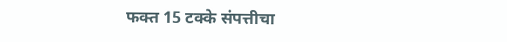फक्त 15 टक्के संपत्तीचा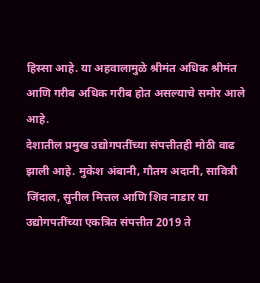हिस्सा आहे. या अहवालामुळे श्रीमंत अधिक श्रीमंत आणि गरीब अधिक गरीब होत असल्याचे समोर आले आहे.
देशातील प्रमुख उद्योगपतींच्या संपत्तीतही मोठी वाढ झाली आहे. मुकेश अंबानी, गौतम अदानी, सावित्री जिंदाल, सुनील मित्तल आणि शिव नाडार या उद्योगपतींच्या एकत्रित संपत्तीत 2019 ते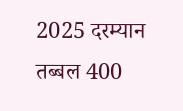2025 दरम्यान तब्बल 400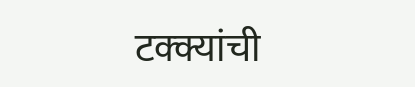टक्क्यांची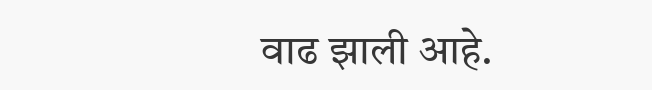वाढ झाली आहे.